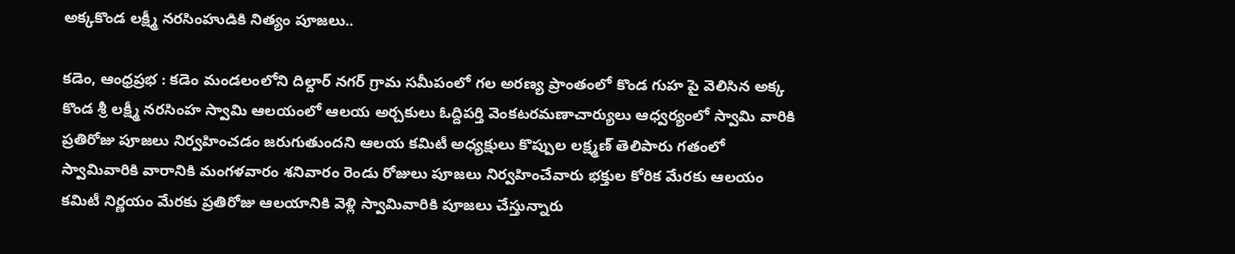అక్కకొండ లక్ష్మీ నరసింహుడికి నిత్యం పూజలు..

కడెం, ఆంధ్రప్రభ : కడెం మండలంలోని దిల్దార్ నగర్ గ్రామ సమీపంలో గల అరణ్య ప్రాంతంలో కొండ గుహ పై వెలిసిన అక్క కొండ శ్రీ లక్ష్మీ నరసింహ స్వామి ఆలయంలో ఆలయ అర్చకులు ఓద్దిపర్తి వెంకటరమణాచార్యులు ఆధ్వర్యంలో స్వామి వారికి ప్రతిరోజు పూజలు నిర్వహించడం జరుగుతుందని ఆలయ కమిటీ అధ్యక్షులు కొప్పుల లక్ష్మణ్ తెలిపారు గతంలో స్వామివారికి వారానికి మంగళవారం శనివారం రెండు రోజులు పూజలు నిర్వహించేవారు భక్తుల కోరిక మేరకు ఆలయం కమిటీ నిర్ణయం మేరకు ప్రతిరోజు ఆలయానికి వెళ్లి స్వామివారికి పూజలు చేస్తున్నారు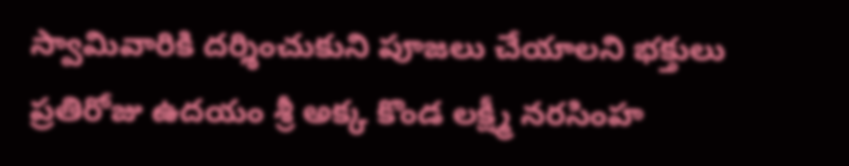స్వామివారికి దర్శించుకుని పూజలు చేయాలని భక్తులు ప్రతిరోజు ఉదయం శ్రీ అక్క కొండ లక్ష్మీ నరసింహ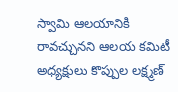స్వామి ఆలయానికి రావచ్చునని ఆలయ కమిటీ అధ్యక్షులు కొప్పుల లక్ష్మణ్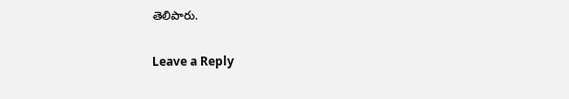తెలిపారు.

Leave a Reply